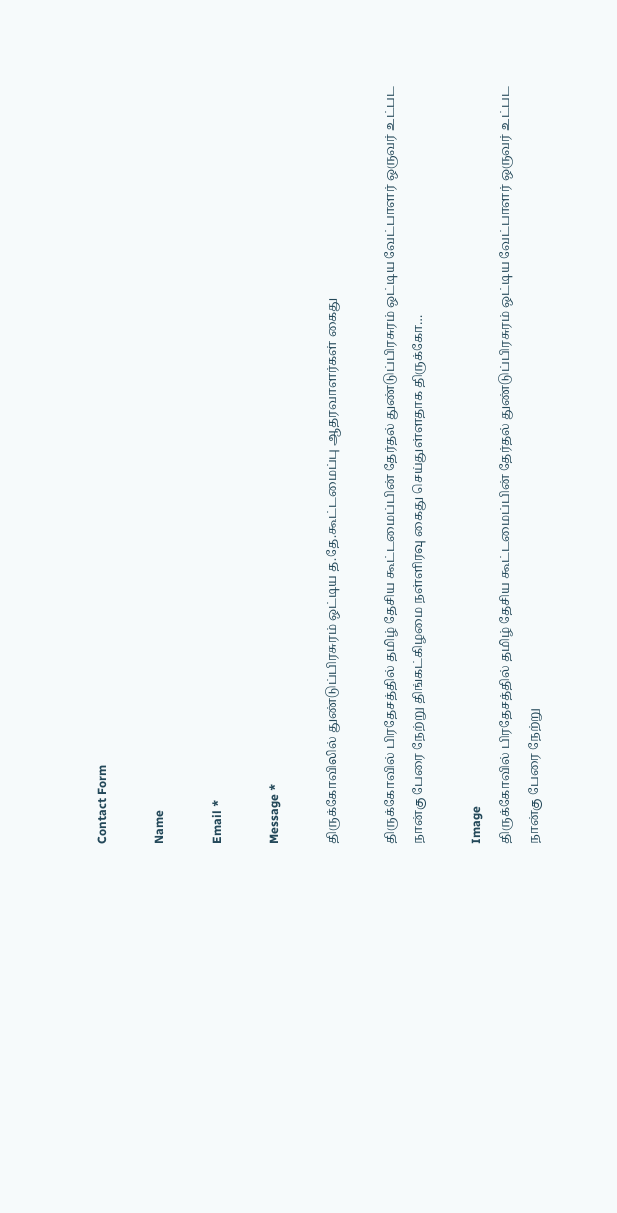Contact Form

Name

Email *

Message *

திருக்கோவிலில் துண்டுப்பிரசுரம் ஒட்டிய த.தே.கூட்டமைப்பு ஆதரவாளர்கள் கைது

திருக்கோவில் பிரதேசத்தில் தமிழ் தேசிய கூட்டமைப்பின் தேர்தல் துண்டுப்பிரசுரம் ஒட்டிய வேட்பாளர் ஒருவர் உட்பட நான்கு பேரை நேற்று திங்கட்கிழமை நள்ளிரவு கைது செய்துள்ளதாக திருக்கோ…

Image
திருக்கோவில் பிரதேசத்தில் தமிழ் தேசிய கூட்டமைப்பின் தேர்தல் துண்டுப்பிரசுரம் ஒட்டிய வேட்பாளர் ஒருவர் உட்பட நான்கு பேரை நேற்று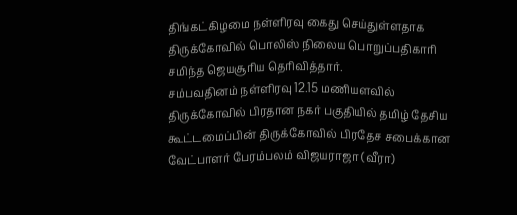திங்கட்கிழமை நள்ளிரவு கைது செய்துள்ளதாக திருக்கோவில் பொலிஸ் நிலைய பொறுப்பதிகாரி சமிந்த ஜெயசூரிய தெரிவித்தார்.
சம்பவதினம் நள்ளிரவு 12.15 மணியளவில் திருக்கோவில் பிரதான நகர் பகுதியில் தமிழ் தேசிய கூட்டமைப்பின் திருக்கோவில் பிரதேச சபைக்கான வேட்பாளர் பேரம்பலம் விஜயராஜா (வீரா)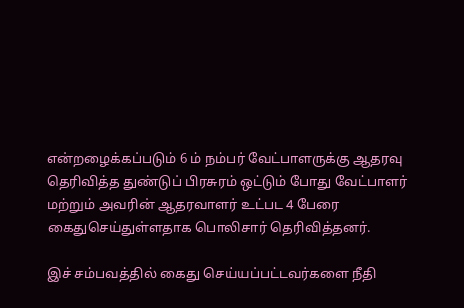என்றழைக்கப்படும் 6 ம் நம்பர் வேட்பாளருக்கு ஆதரவு தெரிவித்த துண்டுப் பிரசுரம் ஒட்டும் போது வேட்பாளர் மற்றும் அவரின் ஆதரவாளர் உட்பட 4 பேரை கைதுசெய்துள்ளதாக பொலிசார் தெரிவித்தனர்.

இச் சம்பவத்தில் கைது செய்யப்பட்டவர்களை நீதி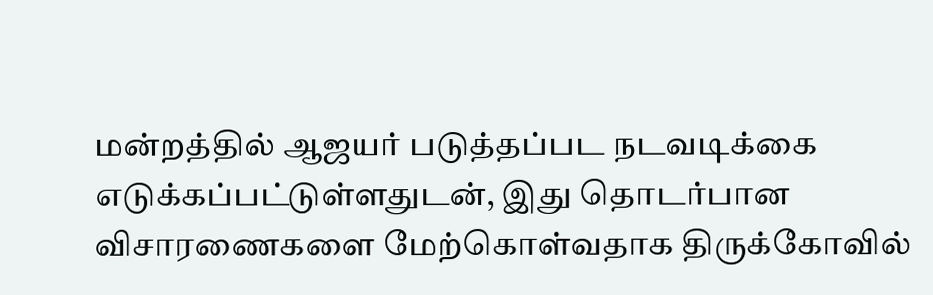மன்றத்தில் ஆஜயர் படுத்தப்பட நடவடிக்கை எடுக்கப்பட்டுள்ளதுடன், இது தொடர்பான விசாரணைகளை மேற்கொள்வதாக திருக்கோவில்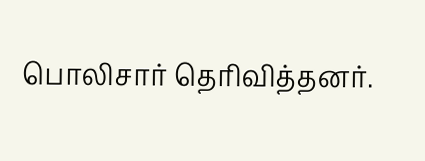பொலிசார் தெரிவித்தனர்.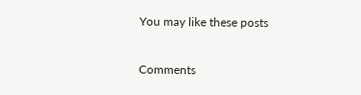You may like these posts

Comments